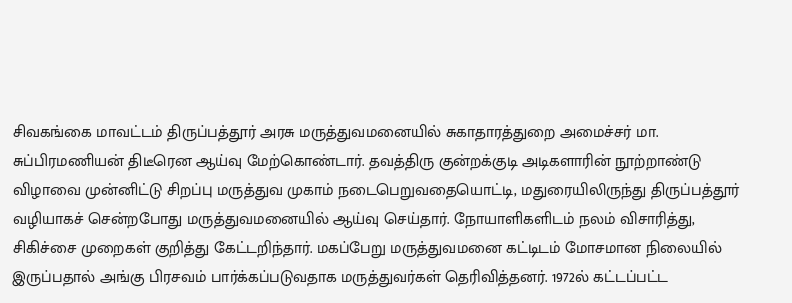சிவகங்கை மாவட்டம் திருப்பத்தூர் அரசு மருத்துவமனையில் சுகாதாரத்துறை அமைச்சர் மா. சுப்பிரமணியன் திடீரென ஆய்வு மேற்கொண்டார். தவத்திரு குன்றக்குடி அடிகளாரின் நூற்றாண்டு விழாவை முன்னிட்டு சிறப்பு மருத்துவ முகாம் நடைபெறுவதையொட்டி, மதுரையிலிருந்து திருப்பத்தூர் வழியாகச் சென்றபோது மருத்துவமனையில் ஆய்வு செய்தார். நோயாளிகளிடம் நலம் விசாரித்து, சிகிச்சை முறைகள் குறித்து கேட்டறிந்தார். மகப்பேறு மருத்துவமனை கட்டிடம் மோசமான நிலையில் இருப்பதால் அங்கு பிரசவம் பார்க்கப்படுவதாக மருத்துவர்கள் தெரிவித்தனர். 1972ல் கட்டப்பட்ட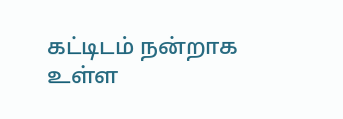கட்டிடம் நன்றாக உள்ள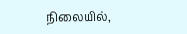நிலையில்,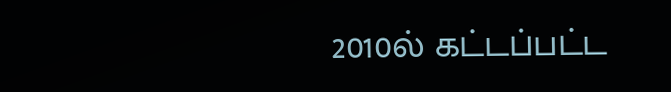2010ல் கட்டப்பட்ட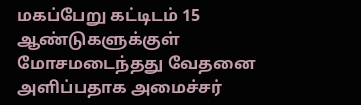மகப்பேறு கட்டிடம் 15 ஆண்டுகளுக்குள் மோசமடைந்தது வேதனை அளிப்பதாக அமைச்சர்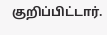குறிப்பிட்டார்.